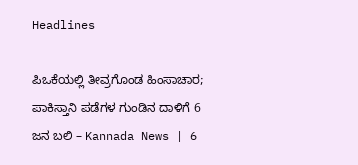Headlines

ಪಿಒಕೆಯಲ್ಲಿ ತೀವ್ರಗೊಂಡ ಹಿಂಸಾಚಾರ; ಪಾಕಿಸ್ತಾನಿ ಪಡೆಗಳ ಗುಂಡಿನ ದಾಳಿಗೆ 6 ಜನ ಬಲಿ – Kannada News | 6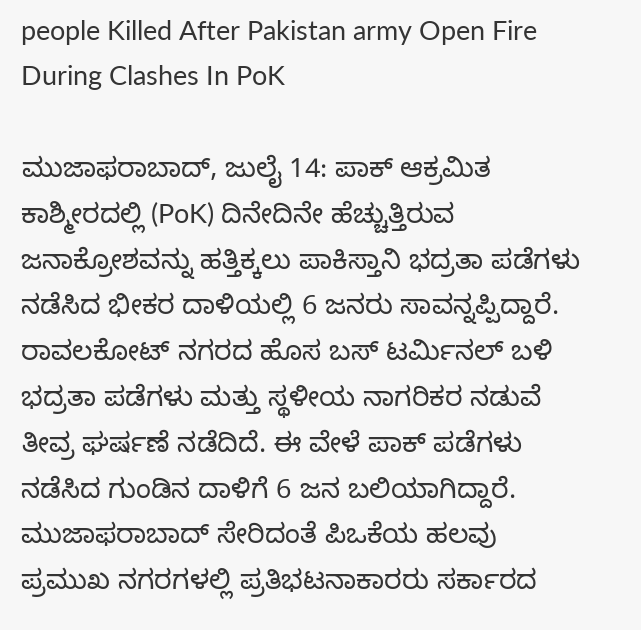people Killed After Pakistan army Open Fire During Clashes In PoK

ಮುಜಾಫರಾಬಾದ್, ಜುಲೈ 14: ಪಾಕ್ ಆಕ್ರಮಿತ ಕಾಶ್ಮೀರದಲ್ಲಿ (PoK) ದಿನೇದಿನೇ ಹೆಚ್ಚುತ್ತಿರುವ ಜನಾಕ್ರೋಶವನ್ನು ಹತ್ತಿಕ್ಕಲು ಪಾಕಿಸ್ತಾನಿ ಭದ್ರತಾ ಪಡೆಗಳು ನಡೆಸಿದ ಭೀಕರ ದಾಳಿಯಲ್ಲಿ 6 ಜನರು ಸಾವನ್ನಪ್ಪಿದ್ದಾರೆ. ರಾವಲಕೋಟ್‌ ನಗರದ ಹೊಸ ಬಸ್ ಟರ್ಮಿನಲ್ ಬಳಿ ಭದ್ರತಾ ಪಡೆಗಳು ಮತ್ತು ಸ್ಥಳೀಯ ನಾಗರಿಕರ ನಡುವೆ ತೀವ್ರ ಘರ್ಷಣೆ ನಡೆದಿದೆ. ಈ ವೇಳೆ ಪಾಕ್ ಪಡೆಗಳು ನಡೆಸಿದ ಗುಂಡಿನ ದಾಳಿಗೆ 6 ಜನ ಬಲಿಯಾಗಿದ್ದಾರೆ. ಮುಜಾಫರಾಬಾದ್ ಸೇರಿದಂತೆ ಪಿಒಕೆಯ ಹಲವು ಪ್ರಮುಖ ನಗರಗಳಲ್ಲಿ ಪ್ರತಿಭಟನಾಕಾರರು ಸರ್ಕಾರದ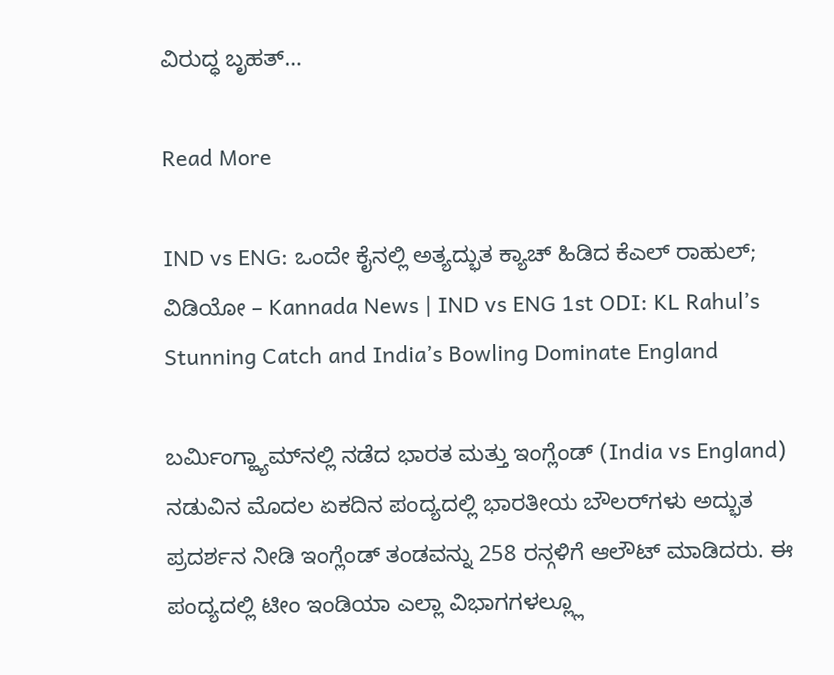ವಿರುದ್ಧ ಬೃಹತ್…

Read More

IND vs ENG: ಒಂದೇ ಕೈನಲ್ಲಿ ಅತ್ಯದ್ಭುತ ಕ್ಯಾಚ್ ಹಿಡಿದ ಕೆಎಲ್ ರಾಹುಲ್; ವಿಡಿಯೋ – Kannada News | IND vs ENG 1st ODI: KL Rahul’s Stunning Catch and India’s Bowling Dominate England

ಬರ್ಮಿಂಗ್ಹ್ಯಾಮ್‌ನಲ್ಲಿ ನಡೆದ ಭಾರತ ಮತ್ತು ಇಂಗ್ಲೆಂಡ್ (India vs England) ನಡುವಿನ ಮೊದಲ ಏಕದಿನ ಪಂದ್ಯದಲ್ಲಿ ಭಾರತೀಯ ಬೌಲರ್‌ಗಳು ಅದ್ಭುತ ಪ್ರದರ್ಶನ ನೀಡಿ ಇಂಗ್ಲೆಂಡ್‌ ತಂಡವನ್ನು 258 ರನ್ಗಳಿಗೆ ಆಲೌಟ್ ಮಾಡಿದರು. ಈ ಪಂದ್ಯದಲ್ಲಿ ಟೀಂ ಇಂಡಿಯಾ ಎಲ್ಲಾ ವಿಭಾಗಗಳಲ್ಲ್ಲೂ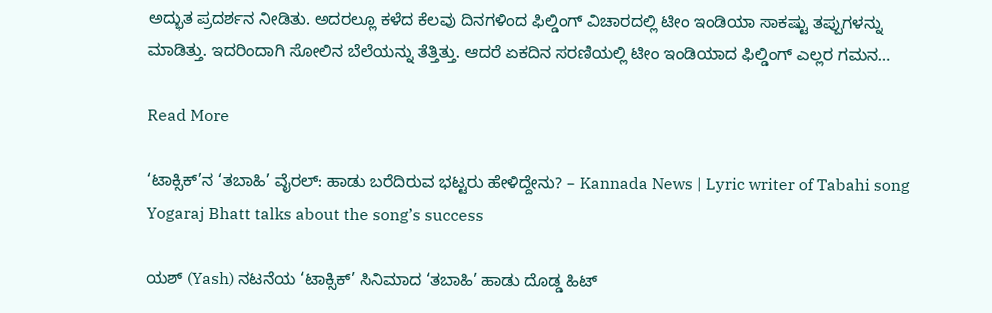ಅದ್ಭುತ ಪ್ರದರ್ಶನ ನೀಡಿತು. ಅದರಲ್ಲೂ ಕಳೆದ ಕೆಲವು ದಿನಗಳಿಂದ ಫಿಲ್ಡಿಂಗ್ ವಿಚಾರದಲ್ಲಿ ಟೀಂ ಇಂಡಿಯಾ ಸಾಕಷ್ಟು ತಪ್ಪುಗಳನ್ನು ಮಾಡಿತ್ತು. ಇದರಿಂದಾಗಿ ಸೋಲಿನ ಬೆಲೆಯನ್ನು ತೆತ್ತಿತ್ತು. ಆದರೆ ಏಕದಿನ ಸರಣಿಯಲ್ಲಿ ಟೀಂ ಇಂಡಿಯಾದ ಫಿಲ್ಡಿಂಗ್ ಎಲ್ಲರ ಗಮನ…

Read More

‘ಟಾಕ್ಸಿಕ್’ನ ‘ತಬಾಹಿ’ ವೈರಲ್: ಹಾಡು ಬರೆದಿರುವ ಭಟ್ಟರು ಹೇಳಿದ್ದೇನು? – Kannada News | Lyric writer of Tabahi song Yogaraj Bhatt talks about the song’s success

ಯಶ್ (Yash) ನಟನೆಯ ‘ಟಾಕ್ಸಿಕ್’ ಸಿನಿಮಾದ ‘ತಬಾಹಿ’ ಹಾಡು ದೊಡ್ಡ ಹಿಟ್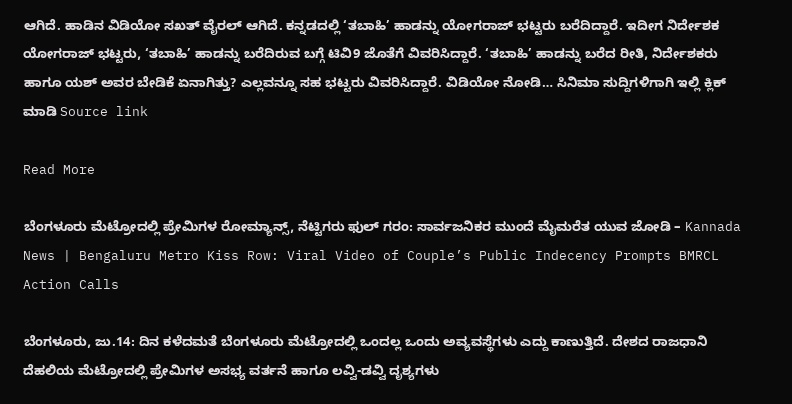ಆಗಿದೆ. ಹಾಡಿನ ವಿಡಿಯೋ ಸಖತ್ ವೈರಲ್ ಆಗಿದೆ. ಕನ್ನಡದಲ್ಲಿ ‘ತಬಾಹಿ’ ಹಾಡನ್ನು ಯೋಗರಾಜ್ ಭಟ್ಟರು ಬರೆದಿದ್ದಾರೆ. ಇದೀಗ ನಿರ್ದೇಶಕ ಯೋಗರಾಜ್ ಭಟ್ಟರು, ‘ತಬಾಹಿ’ ಹಾಡನ್ನು ಬರೆದಿರುವ ಬಗ್ಗೆ ಟಿವಿ9 ಜೊತೆಗೆ ವಿವರಿಸಿದ್ದಾರೆ. ‘ತಬಾಹಿ’ ಹಾಡನ್ನು ಬರೆದ ರೀತಿ, ನಿರ್ದೇಶಕರು ಹಾಗೂ ಯಶ್ ಅವರ ಬೇಡಿಕೆ ಏನಾಗಿತ್ತು? ಎಲ್ಲವನ್ನೂ ಸಹ ಭಟ್ಟರು ವಿವರಿಸಿದ್ದಾರೆ. ವಿಡಿಯೋ ನೋಡಿ… ಸಿನಿಮಾ ಸುದ್ದಿಗಳಿಗಾಗಿ ಇಲ್ಲಿ ಕ್ಲಿಕ್ ಮಾಡಿ Source link

Read More

ಬೆಂಗಳೂರು ಮೆಟ್ರೋದಲ್ಲಿ ಪ್ರೇಮಿಗಳ ರೋಮ್ಯಾನ್ಸ್, ನೆಟ್ಟಿಗರು ಫುಲ್ ಗರಂ: ಸಾರ್ವಜನಿಕರ ಮುಂದೆ ಮೈಮರೆತ ಯುವ ಜೋಡಿ – Kannada News | Bengaluru Metro Kiss Row: Viral Video of Couple’s Public Indecency Prompts BMRCL Action Calls

ಬೆಂಗಳೂರು, ಜು.14: ದಿನ ಕಳೆದಮತೆ ಬೆಂಗಳೂರು ಮೆಟ್ರೋದಲ್ಲಿ ಒಂದಲ್ಲ ಒಂದು ಅವ್ಯವಸ್ಥೆಗಳು ಎದ್ದು ಕಾಣುತ್ತಿದೆ. ದೇಶದ ರಾಜಧಾನಿ ದೆಹಲಿಯ ಮೆಟ್ರೋದಲ್ಲಿ ಪ್ರೇಮಿಗಳ ಅಸಭ್ಯ ವರ್ತನೆ ಹಾಗೂ ಲವ್ವಿ-ಡವ್ವಿ ದೃಶ್ಯಗಳು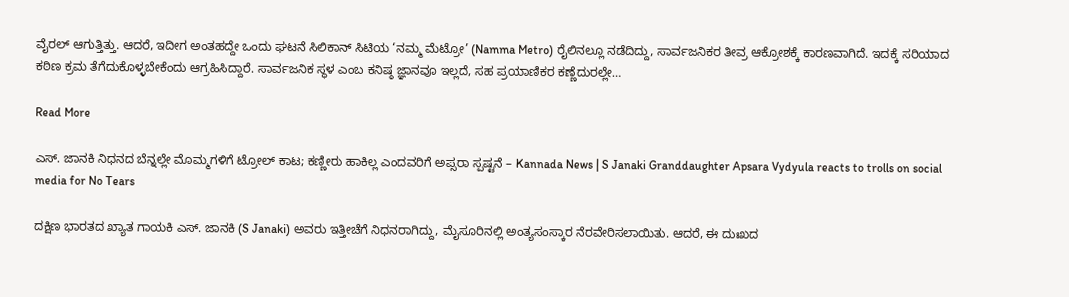ವೈರಲ್ ಆಗುತ್ತಿತ್ತು. ಆದರೆ, ಇದೀಗ ಅಂತಹದ್ದೇ ಒಂದು ಘಟನೆ ಸಿಲಿಕಾನ್ ಸಿಟಿಯ ‘ನಮ್ಮ ಮೆಟ್ರೋ’ (Namma Metro) ರೈಲಿನಲ್ಲೂ ನಡೆದಿದ್ದು, ಸಾರ್ವಜನಿಕರ ತೀವ್ರ ಆಕ್ರೋಶಕ್ಕೆ ಕಾರಣವಾಗಿದೆ. ಇದಕ್ಕೆ ಸರಿಯಾದ ಕಠಿಣ ಕ್ರಮ ತೆಗೆದುಕೊಳ್ಳಬೇಕೆಂದು ಆಗ್ರಹಿಸಿದ್ದಾರೆ. ಸಾರ್ವಜನಿಕ ಸ್ಥಳ ಎಂಬ ಕನಿಷ್ಠ ಜ್ಞಾನವೂ ಇಲ್ಲದೆ, ಸಹ ಪ್ರಯಾಣಿಕರ ಕಣ್ಣೆದುರಲ್ಲೇ…

Read More

ಎಸ್. ಜಾನಕಿ ನಿಧನದ ಬೆನ್ನಲ್ಲೇ ಮೊಮ್ಮಗಳಿಗೆ ಟ್ರೋಲ್ ಕಾಟ; ಕಣ್ಣೀರು ಹಾಕಿಲ್ಲ ಎಂದವರಿಗೆ ಅಪ್ಸರಾ ಸ್ಪಷ್ಟನೆ – Kannada News | S Janaki Granddaughter Apsara Vydyula reacts to trolls on social media for No Tears

ದಕ್ಷಿಣ ಭಾರತದ ಖ್ಯಾತ ಗಾಯಕಿ ಎಸ್. ಜಾನಕಿ (S Janaki) ಅವರು ಇತ್ತೀಚೆಗೆ ನಿಧನರಾಗಿದ್ದು, ಮೈಸೂರಿನಲ್ಲಿ ಅಂತ್ಯಸಂಸ್ಕಾರ ನೆರವೇರಿಸಲಾಯಿತು. ಆದರೆ, ಈ ದುಃಖದ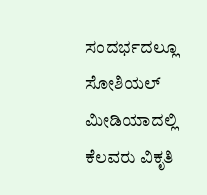ಸಂದರ್ಭದಲ್ಲೂ ಸೋಶಿಯಲ್ ಮೀಡಿಯಾದಲ್ಲಿ ಕೆಲವರು ವಿಕೃತಿ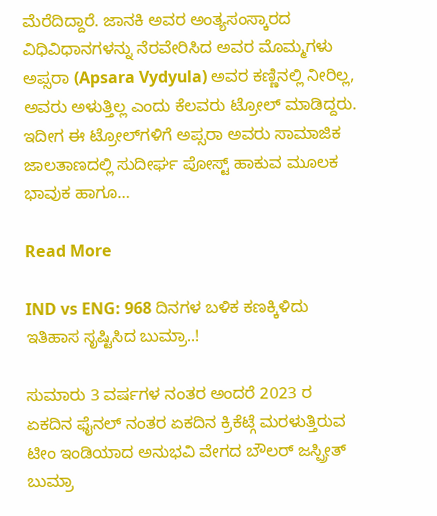ಮೆರೆದಿದ್ದಾರೆ. ಜಾನಕಿ ಅವರ ಅಂತ್ಯಸಂಸ್ಕಾರದ ವಿಧಿವಿಧಾನಗಳನ್ನು ನೆರವೇರಿಸಿದ ಅವರ ಮೊಮ್ಮಗಳು ಅಪ್ಸರಾ (Apsara Vydyula) ಅವರ ಕಣ್ಣಿನಲ್ಲಿ ನೀರಿಲ್ಲ, ಅವರು ಅಳುತ್ತಿಲ್ಲ ಎಂದು ಕೆಲವರು ಟ್ರೋಲ್ ಮಾಡಿದ್ದರು. ಇದೀಗ ಈ ಟ್ರೋಲ್‌ಗಳಿಗೆ ಅಪ್ಸರಾ ಅವರು ಸಾಮಾಜಿಕ ಜಾಲತಾಣದಲ್ಲಿ ಸುದೀರ್ಘ ಪೋಸ್ಟ್ ಹಾಕುವ ಮೂಲಕ ಭಾವುಕ ಹಾಗೂ…

Read More

IND vs ENG: 968 ದಿನಗಳ ಬಳಿಕ ಕಣಕ್ಕಿಳಿದು ಇತಿಹಾಸ ಸೃಷ್ಟಿಸಿದ ಬುಮ್ರಾ..!

ಸುಮಾರು 3 ವರ್ಷಗಳ ನಂತರ ಅಂದರೆ 2023 ರ ಏಕದಿನ ಫೈನಲ್ ನಂತರ ಏಕದಿನ ಕ್ರಿಕೆಟ್ಗೆ ಮರಳುತ್ತಿರುವ ಟೀಂ ಇಂಡಿಯಾದ ಅನುಭವಿ ವೇಗದ ಬೌಲರ್ ಜಸ್ಪ್ರೀತ್ ಬುಮ್ರಾ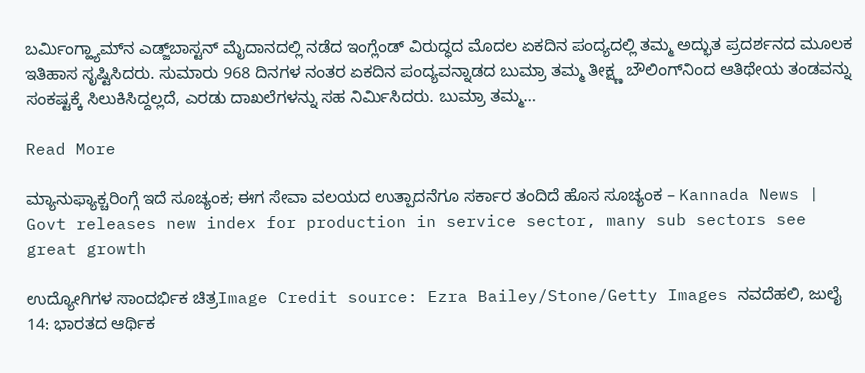ಬರ್ಮಿಂಗ್ಹ್ಯಾಮ್‌ನ ಎಡ್ಜ್‌ಬಾಸ್ಟನ್ ಮೈದಾನದಲ್ಲಿ ನಡೆದ ಇಂಗ್ಲೆಂಡ್‌ ವಿರುದ್ಧದ ಮೊದಲ ಏಕದಿನ ಪಂದ್ಯದಲ್ಲಿ ತಮ್ಮ ಅದ್ಭುತ ಪ್ರದರ್ಶನದ ಮೂಲಕ ಇತಿಹಾಸ ಸೃಷ್ಟಿಸಿದರು. ಸುಮಾರು 968 ದಿನಗಳ ನಂತರ ಏಕದಿನ ಪಂದ್ಯವನ್ನಾಡದ ಬುಮ್ರಾ ತಮ್ಮ ತೀಕ್ಷ್ಣ ಬೌಲಿಂಗ್‌ನಿಂದ ಆತಿಥೇಯ ತಂಡವನ್ನು ಸಂಕಷ್ಟಕ್ಕೆ ಸಿಲುಕಿಸಿದ್ದಲ್ಲದೆ, ಎರಡು ದಾಖಲೆಗಳನ್ನು ಸಹ ನಿರ್ಮಿಸಿದರು. ಬುಮ್ರಾ ತಮ್ಮ…

Read More

ಮ್ಯಾನುಫ್ಯಾಕ್ಚರಿಂಗ್ಗೆ ಇದೆ ಸೂಚ್ಯಂಕ; ಈಗ ಸೇವಾ ವಲಯದ ಉತ್ಪಾದನೆಗೂ ಸರ್ಕಾರ ತಂದಿದೆ ಹೊಸ ಸೂಚ್ಯಂಕ – Kannada News | Govt releases new index for production in service sector, many sub sectors see great growth

ಉದ್ಯೋಗಿಗಳ ಸಾಂದರ್ಭಿಕ ಚಿತ್ರImage Credit source: Ezra Bailey/Stone/Getty Images ನವದೆಹಲಿ, ಜುಲೈ 14: ಭಾರತದ ಆರ್ಥಿಕ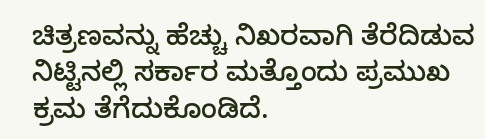ಚಿತ್ರಣವನ್ನು ಹೆಚ್ಚು ನಿಖರವಾಗಿ ತೆರೆದಿಡುವ ನಿಟ್ಟಿನಲ್ಲಿ ಸರ್ಕಾರ ಮತ್ತೊಂದು ಪ್ರಮುಖ ಕ್ರಮ ತೆಗೆದುಕೊಂಡಿದೆ.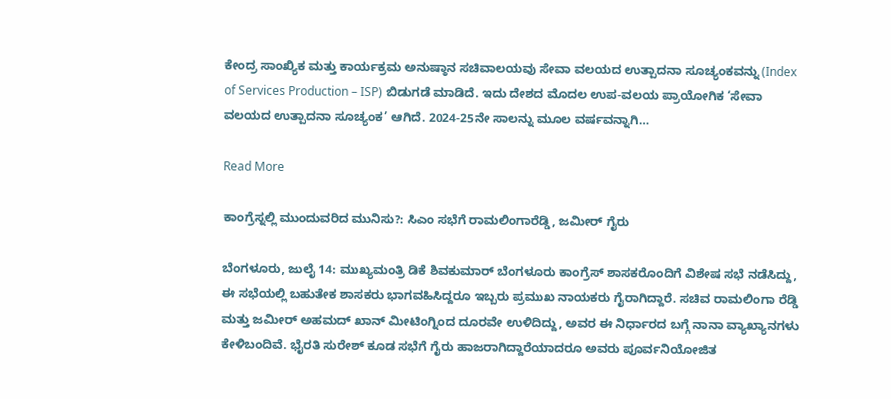ಕೇಂದ್ರ ಸಾಂಖ್ಯಿಕ ಮತ್ತು ಕಾರ್ಯಕ್ರಮ ಅನುಷ್ಠಾನ ಸಚಿವಾಲಯವು ಸೇವಾ ವಲಯದ ಉತ್ಪಾದನಾ ಸೂಚ್ಯಂಕವನ್ನು (Index of Services Production – ISP) ಬಿಡುಗಡೆ ಮಾಡಿದೆ. ಇದು ದೇಶದ ಮೊದಲ ಉಪ-ವಲಯ ಪ್ರಾಯೋಗಿಕ ‘ಸೇವಾ ವಲಯದ ಉತ್ಪಾದನಾ ಸೂಚ್ಯಂಕ’ ಆಗಿದೆ. 2024-25ನೇ ಸಾಲನ್ನು ಮೂಲ ವರ್ಷವನ್ನಾಗಿ…

Read More

ಕಾಂಗ್ರೆಸ್ನಲ್ಲಿ ಮುಂದುವರಿದ ಮುನಿಸು?: ಸಿಎಂ ಸಭೆಗೆ ರಾಮಲಿಂಗಾರೆಡ್ಡಿ, ಜಮೀರ್ ಗೈರು

ಬೆಂಗಳೂರು, ಜುಲೈ 14: ಮುಖ್ಯಮಂತ್ರಿ ಡಿಕೆ ಶಿವಕುಮಾರ್ ಬೆಂಗಳೂರು ಕಾಂಗ್ರೆಸ್ ಶಾಸಕರೊಂದಿಗೆ ವಿಶೇಷ ಸಭೆ ನಡೆಸಿದ್ದು, ಈ ಸಭೆಯಲ್ಲಿ ಬಹುತೇಕ ಶಾಸಕರು ಭಾಗವಹಿಸಿದ್ದರೂ ಇಬ್ಬರು ಪ್ರಮುಖ ನಾಯಕರು ಗೈರಾಗಿದ್ದಾರೆ. ಸಚಿವ ರಾಮಲಿಂಗಾ ರೆಡ್ಡಿ ಮತ್ತು ಜಮೀರ್ ಅಹಮದ್ ಖಾನ್ ಮೀಟಿಂಗ್ನಿಂದ ದೂರವೇ ಉಳಿದಿದ್ದು, ಅವರ ಈ ನಿರ್ಧಾರದ ಬಗ್ಗೆ ನಾನಾ ವ್ಯಾಖ್ಯಾನಗಳು ಕೇಳಿಬಂದಿವೆ. ಭೈರತಿ ಸುರೇಶ್ ಕೂಡ ಸಭೆಗೆ ಗೈರು ಹಾಜರಾಗಿದ್ದಾರೆಯಾದರೂ ಅವರು ಪೂರ್ವನಿಯೋಜಿತ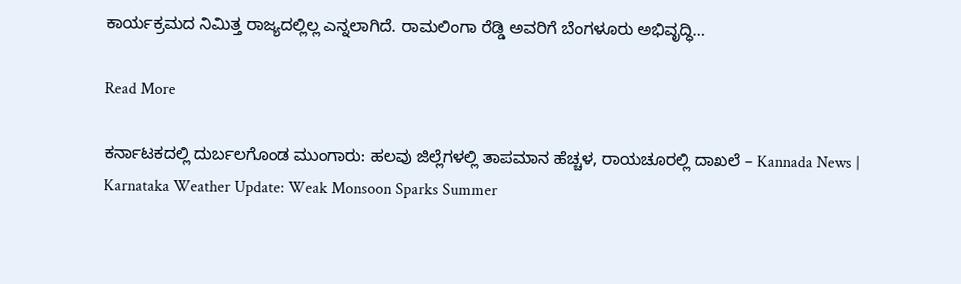ಕಾರ್ಯಕ್ರಮದ ನಿಮಿತ್ತ ರಾಜ್ಯದಲ್ಲಿಲ್ಲ ಎನ್ನಲಾಗಿದೆ. ರಾಮಲಿಂಗಾ ರೆಡ್ಡಿ ಅವರಿಗೆ ಬೆಂಗಳೂರು ಅಭಿವೃದ್ಧಿ…

Read More

ಕರ್ನಾಟಕದಲ್ಲಿ ದುರ್ಬಲಗೊಂಡ ಮುಂಗಾರು: ಹಲವು ಜಿಲ್ಲೆಗಳಲ್ಲಿ ತಾಪಮಾನ ಹೆಚ್ಚಳ, ರಾಯಚೂರಲ್ಲಿ ದಾಖಲೆ – Kannada News | Karnataka Weather Update: Weak Monsoon Sparks Summer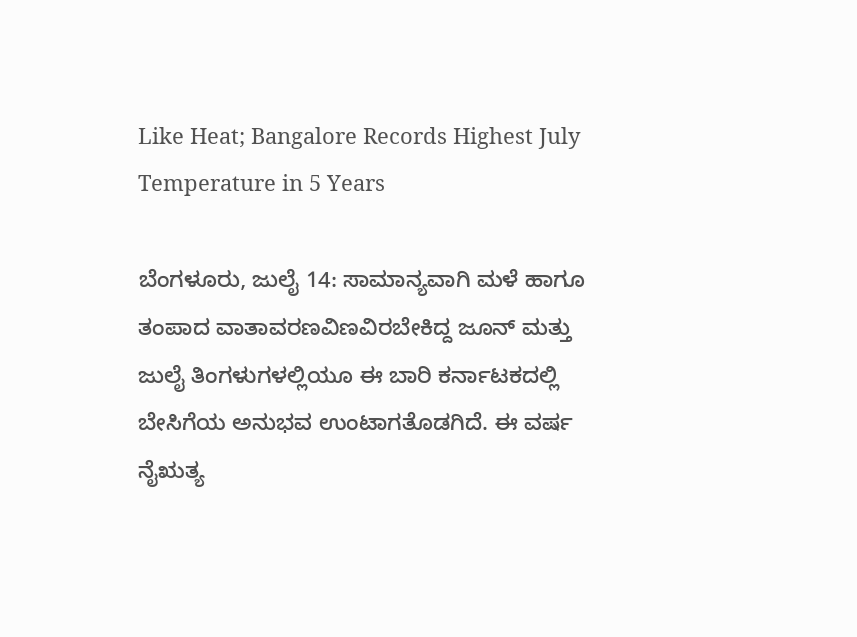Like Heat; Bangalore Records Highest July Temperature in 5 Years

ಬೆಂಗಳೂರು, ಜುಲೈ 14: ಸಾಮಾನ್ಯವಾಗಿ ಮಳೆ ಹಾಗೂ ತಂಪಾದ ವಾತಾವರಣವಿಣವಿರಬೇಕಿದ್ದ ಜೂನ್ ಮತ್ತು ಜುಲೈ ತಿಂಗಳುಗಳಲ್ಲಿಯೂ ಈ ಬಾರಿ ಕರ್ನಾಟಕದಲ್ಲಿ ಬೇಸಿಗೆಯ ಅನುಭವ ಉಂಟಾಗತೊಡಗಿದೆ. ಈ ವರ್ಷ ನೈಋತ್ಯ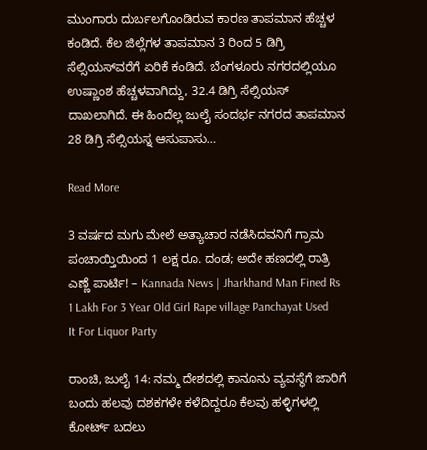ಮುಂಗಾರು ದುರ್ಬಲಗೊಂಡಿರುವ ಕಾರಣ ತಾಪಮಾನ ಹೆಚ್ಚಳ ಕಂಡಿದೆ. ಕೆಲ ಜಿಲ್ಲೆಗಳ ತಾಪಮಾನ 3 ರಿಂದ 5 ಡಿಗ್ರಿ ಸೆಲ್ಸಿಯಸ್‌ವರೆಗೆ ಏರಿಕೆ ಕಂಡಿದೆ. ಬೆಂಗಳೂರು ನಗರದಲ್ಲಿಯೂ ಉಷ್ಣಾಂಶ ಹೆಚ್ಚಳವಾಗಿದ್ದು, 32.4 ಡಿಗ್ರಿ ಸೆಲ್ಸಿಯಸ್ ದಾಖಲಾಗಿದೆ. ಈ ಹಿಂದೆಲ್ಲ ಜುಲೈ ಸಂದರ್ಭ ನಗರದ ತಾಪಮಾನ 28 ಡಿಗ್ರಿ ಸೆಲ್ಸಿಯಸ್ನ ಆಸುಪಾಸು…

Read More

3 ವರ್ಷದ ಮಗು ಮೇಲೆ ಅತ್ಯಾಚಾರ ನಡೆಸಿದವನಿಗೆ ಗ್ರಾಮ ಪಂಚಾಯ್ತಿಯಿಂದ 1 ಲಕ್ಷ ರೂ. ದಂಡ; ಅದೇ ಹಣದಲ್ಲಿ ರಾತ್ರಿ ಎಣ್ಣೆ ಪಾರ್ಟಿ! – Kannada News | Jharkhand Man Fined Rs 1 Lakh For 3 Year Old Girl Rape village Panchayat Used It For Liquor Party

ರಾಂಚಿ, ಜುಲೈ 14: ನಮ್ಮ ದೇಶದಲ್ಲಿ ಕಾನೂನು ವ್ಯವಸ್ಥೆಗೆ ಜಾರಿಗೆ ಬಂದು ಹಲವು ದಶಕಗಳೇ ಕಳೆದಿದ್ದರೂ ಕೆಲವು ಹಳ್ಳಿಗಳಲ್ಲಿ ಕೋರ್ಟ್ ಬದಲು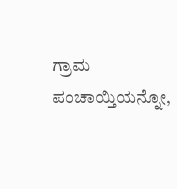ಗ್ರಾಮ ಪಂಚಾಯ್ತಿಯನ್ನೋ,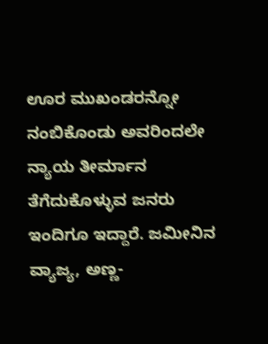ಊರ ಮುಖಂಡರನ್ನೋ ನಂಬಿಕೊಂಡು ಅವರಿಂದಲೇ ನ್ಯಾಯ ತೀರ್ಮಾನ ತೆಗೆದುಕೊಳ್ಳುವ ಜನರು ಇಂದಿಗೂ ಇದ್ದಾರೆ. ಜಮೀನಿನ ವ್ಯಾಜ್ಯ, ಅಣ್ಣ-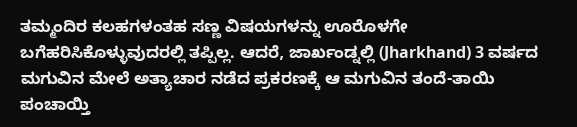ತಮ್ಮಂದಿರ ಕಲಹಗಳಂತಹ ಸಣ್ಣ ವಿಷಯಗಳನ್ನು ಊರೊಳಗೇ ಬಗೆಹರಿಸಿಕೊಳ್ಳುವುದರಲ್ಲಿ ತಪ್ಪಿಲ್ಲ. ಆದರೆ, ಜಾರ್ಖಂಡ್ನಲ್ಲಿ (Jharkhand) 3 ವರ್ಷದ ಮಗುವಿನ ಮೇಲೆ ಅತ್ಯಾಚಾರ ನಡೆದ ಪ್ರಕರಣಕ್ಕೆ ಆ ಮಗುವಿನ ತಂದೆ-ತಾಯಿ ಪಂಚಾಯ್ತಿ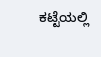ಕಟ್ಟೆಯಲ್ಲಿ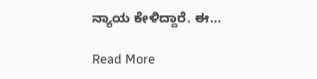ನ್ಯಾಯ ಕೇಳಿದ್ದಾರೆ. ಈ…

Read More